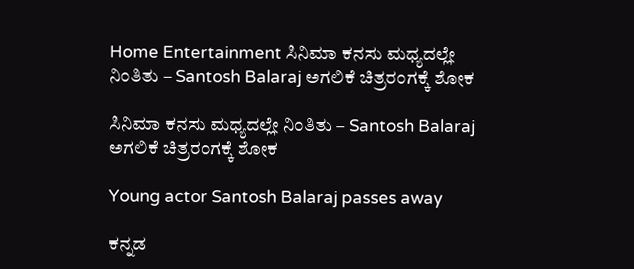Home Entertainment ಸಿನಿಮಾ ಕನಸು ಮಧ್ಯದಲ್ಲೇ ನಿಂತಿತು – Santosh Balaraj ಅಗಲಿಕೆ ಚಿತ್ರರಂಗಕ್ಕೆ ಶೋಕ

ಸಿನಿಮಾ ಕನಸು ಮಧ್ಯದಲ್ಲೇ ನಿಂತಿತು – Santosh Balaraj ಅಗಲಿಕೆ ಚಿತ್ರರಂಗಕ್ಕೆ ಶೋಕ

Young actor Santosh Balaraj passes away

ಕನ್ನಡ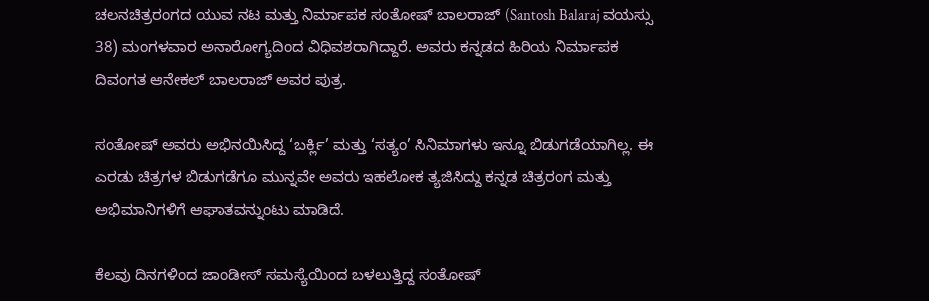ಚಲನಚಿತ್ರರಂಗದ ಯುವ ನಟ ಮತ್ತು ನಿರ್ಮಾಪಕ ಸಂತೋಷ್ ಬಾಲರಾಜ್ (Santosh Balaraj ವಯಸ್ಸು 38) ಮಂಗಳವಾರ ಅನಾರೋಗ್ಯದಿಂದ ವಿಧಿವಶರಾಗಿದ್ದಾರೆ. ಅವರು ಕನ್ನಡದ ಹಿರಿಯ ನಿರ್ಮಾಪಕ ದಿವಂಗತ ಆನೇಕಲ್ ಬಾಲರಾಜ್ ಅವರ ಪುತ್ರ.

ಸಂತೋಷ್ ಅವರು ಅಭಿನಯಿಸಿದ್ದ ‘ಬರ್ಕ್ಲಿ’ ಮತ್ತು ‘ಸತ್ಯಂ’ ಸಿನಿಮಾಗಳು ಇನ್ನೂ ಬಿಡುಗಡೆಯಾಗಿಲ್ಲ. ಈ ಎರಡು ಚಿತ್ರಗಳ ಬಿಡುಗಡೆಗೂ ಮುನ್ನವೇ ಅವರು ಇಹಲೋಕ ತ್ಯಜಿಸಿದ್ದು ಕನ್ನಡ ಚಿತ್ರರಂಗ ಮತ್ತು ಅಭಿಮಾನಿಗಳಿಗೆ ಆಘಾತವನ್ನುಂಟು ಮಾಡಿದೆ.

ಕೆಲವು ದಿನಗಳಿಂದ ಜಾಂಡೀಸ್ ಸಮಸ್ಯೆಯಿಂದ ಬಳಲುತ್ತಿದ್ದ ಸಂತೋಷ್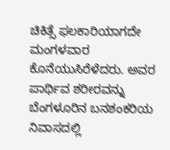ಚಿಕಿತ್ಸೆ ಫಲಕಾರಿಯಾಗದೇ ಮಂಗಳವಾರ ಕೊನೆಯುಸಿರೆಳೆದರು. ಅವರ ಪಾರ್ಥಿವ ಶರೀರವನ್ನು ಬೆಂಗಳೂರಿನ ಬನಶಂಕರಿಯ ನಿವಾಸದಲ್ಲಿ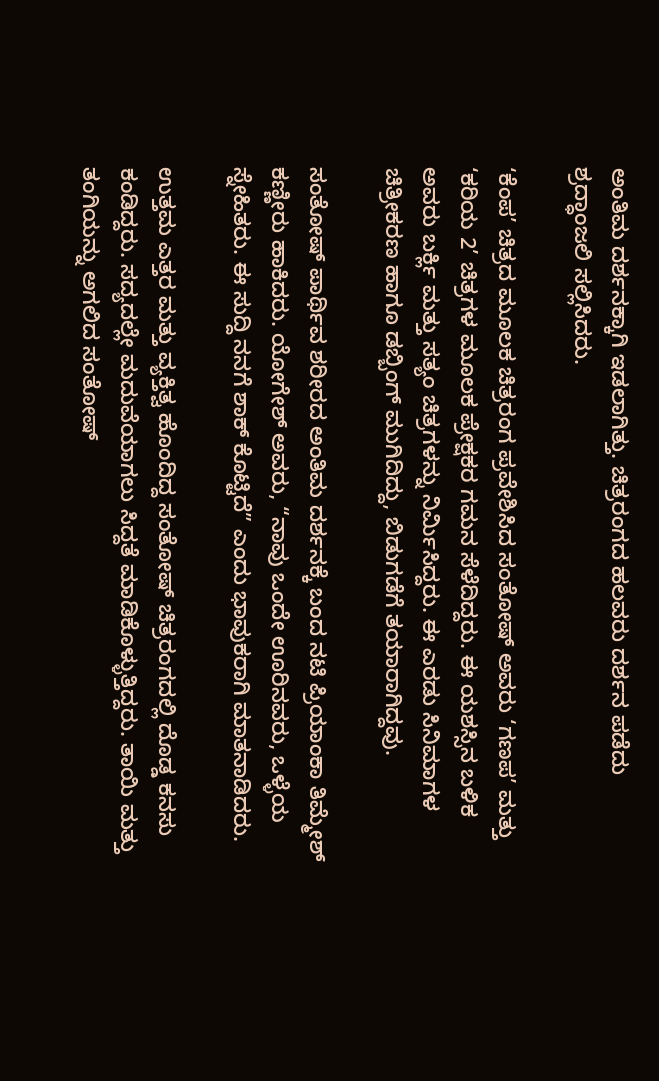ಅಂತಿಮ ದರ್ಶನಕ್ಕಾಗಿ ಇಡಲಾಗಿತ್ತು. ಚಿತ್ರರಂಗದ ಹಲವರು ದರ್ಶನ ಪಡೆದು ಶ್ರದ್ಧಾಂಜಲಿ ಸಲ್ಲಿಸಿದರು.

‘ಕೆಂಪ’ ಚಿತ್ರದ ಮೂಲಕ ಚಿತ್ರರಂಗ ಪ್ರವೇಶಿಸಿದ ಸಂತೋಷ್ ಅವರು ‘ಗಣಪ’ ಮತ್ತು ‘ಕರಿಯ 2’ ಚಿತ್ರಗಳ ಮೂಲಕ ಪ್ರೇಕ್ಷಕರ ಗಮನ ಸೆಳೆದಿದ್ದರು. ಈ ಯಶಸ್ಸಿನ ಬಳಿಕ ಅವರು ಬರ್ಕ್ಲಿ ಮತ್ತು ಸತ್ಯಂ ಚಿತ್ರಗಳನ್ನು ನಿರ್ಮಿಸಿದ್ದರು. ಈ ಎರಡು ಸಿನಿಮಾಗಳ ಚಿತ್ರೀಕರಣ ಹಾಗೂ ಡಬ್ಬಿಂಗ್ ಮುಗಿದಿದ್ದು, ಬಿಡುಗಡೆಗೆ ತಯಾರಾಗಿದ್ದವು.

ಸಂತೋಷ್ ಪಾರ್ಥಿವ ಶರೀರದ ಅಂತಿಮ ದರ್ಶನಕ್ಕೆ ಬಂದ ನಟಿ ಪ್ರಿಯಾಂಕಾ ತಿಮ್ಮೇಶ್ ಕಣ್ಣೀರು ಹಾಕಿದರು. ಯೋಗೇಶ್ ಅವರು, “ನಾವು ಒಂದೇ ಊರಿನವರು, ಒಳ್ಳೆಯ ಸ್ನೇಹಿತರು. ಈ ಸುದ್ದಿ ನನಗೆ ಶಾಕ್ ಕೊಟ್ಟಿದೆ” ಎಂದು ಭಾವುಕರಾಗಿ ಮಾತನಾಡಿದರು.

ಉತ್ತಮ ಎತ್ತರ ಮತ್ತು ವ್ಯಕ್ತಿತ್ವ ಹೊಂದಿದ್ದ ಸಂತೋಷ್ ಚಿತ್ರರಂಗದಲ್ಲಿ ದೊಡ್ಡ ಕನಸು ಕಂಡಿದ್ದರು. ಸದ್ಯದಲ್ಲೇ ಮದುವೆಯಾಗಲು ಸಿದ್ದತೆ ಮಾಡಿಕೊಳ್ಳುತ್ತಿದ್ದರು. ತಾಯಿ ಮತ್ತು ತಂಗಿಯನ್ನು ಅಗಲಿದ ಸಂತೋಷ್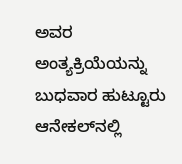ಅವರ ಅಂತ್ಯಕ್ರಿಯೆಯನ್ನು ಬುಧವಾರ ಹುಟ್ಟೂರು ಆನೇಕಲ್‌ನಲ್ಲಿ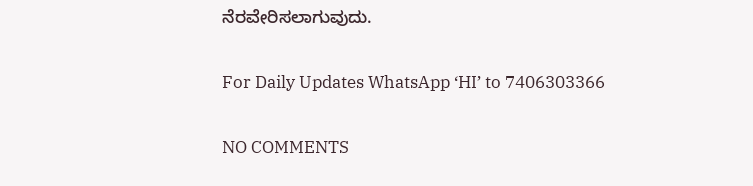ನೆರವೇರಿಸಲಾಗುವುದು.

For Daily Updates WhatsApp ‘HI’ to 7406303366

NO COMMENTS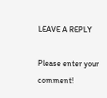LEAVE A REPLY

Please enter your comment!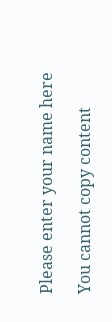Please enter your name here

You cannot copy content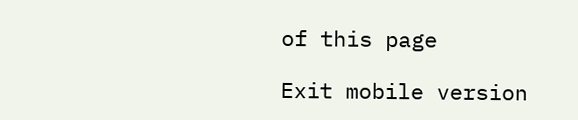of this page

Exit mobile version